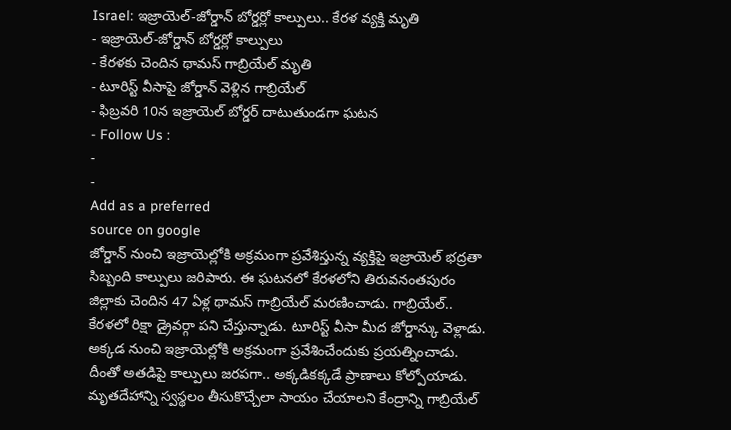Israel: ఇజ్రాయెల్-జోర్డాన్ బోర్డర్లో కాల్పులు.. కేరళ వ్యక్తి మృతి
- ఇజ్రాయెల్-జోర్డాన్ బోర్డర్లో కాల్పులు
- కేరళకు చెందిన థామస్ గాబ్రియేల్ మృతి
- టూరిస్ట్ వీసాపై జోర్డాన్ వెళ్లిన గాబ్రియేల్
- ఫిబ్రవరి 10న ఇజ్రాయెల్ బోర్డర్ దాటుతుండగా ఘటన
- Follow Us :
-
-
Add as a preferred
source on google
జోర్డాన్ నుంచి ఇజ్రాయెల్లోకి అక్రమంగా ప్రవేశిస్తున్న వ్యక్తిపై ఇజ్రాయెల్ భద్రతా సిబ్బంది కాల్పులు జరిపారు. ఈ ఘటనలో కేరళలోని తిరువనంతపురం జిల్లాకు చెందిన 47 ఏళ్ల థామస్ గాబ్రియేల్ మరణించాడు. గాబ్రియేల్.. కేరళలో రిక్షా డ్రైవర్గా పని చేస్తున్నాడు. టూరిస్ట్ వీసా మీద జోర్డాన్కు వెళ్లాడు. అక్కడ నుంచి ఇజ్రాయెల్లోకి అక్రమంగా ప్రవేశించేందుకు ప్రయత్నించాడు. దీంతో అతడిపై కాల్పులు జరపగా.. అక్కడికక్కడే ప్రాణాలు కోల్పోయాడు. మృతదేహాన్ని స్వస్థలం తీసుకొచ్చేలా సాయం చేయాలని కేంద్రాన్ని గాబ్రియేల్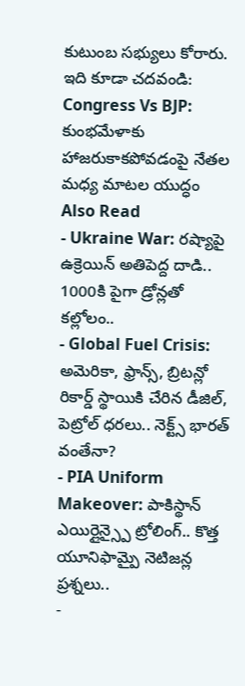కుటుంబ సభ్యులు కోరారు.
ఇది కూడా చదవండి: Congress Vs BJP: కుంభమేళాకు హాజరుకాకపోవడంపై నేతల మధ్య మాటల యుద్ధం
Also Read
- Ukraine War: రష్యాపై ఉక్రెయిన్ అతిపెద్ద దాడి.. 1000కి పైగా డ్రోన్లతో కల్లోలం..
- Global Fuel Crisis: అమెరికా, ఫ్రాన్స్, బ్రిటన్లో రికార్డ్ స్థాయికి చేరిన డీజిల్, పెట్రోల్ ధరలు.. నెక్ట్స్ భారత్ వంతేనా?
- PIA Uniform Makeover: పాకిస్థాన్ ఎయిర్లైన్స్పై ట్రోలింగ్.. కొత్త యూనిఫామ్పై నెటిజన్ల ప్రశ్నలు..
-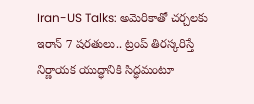Iran-US Talks: అమెరికాతో చర్చలకు ఇరాన్ 7 షరతులు.. ట్రంప్ తిరస్కరిస్తే నిర్ణాయక యుద్ధానికి సిద్ధమంటూ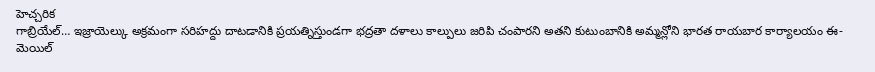హెచ్చరిక
గాబ్రియేల్… ఇజ్రాయెల్కు అక్రమంగా సరిహద్దు దాటడానికి ప్రయత్నిస్తుండగా భద్రతా దళాలు కాల్పులు జరిపి చంపారని అతని కుటుంబానికి అమ్మన్లోని భారత రాయబార కార్యాలయం ఈ-మెయిల్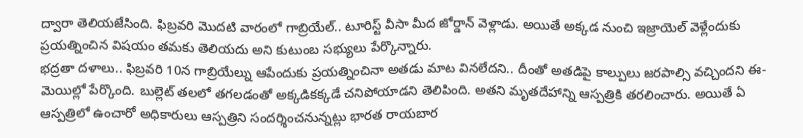ద్వారా తెలియజేసింది. ఫిబ్రవరి మొదటి వారంలో గాబ్రియేల్.. టూరిస్ట్ వీసా మీద జోర్డాన్ వెళ్లాడు. అయితే అక్కడ నుంచి ఇజ్రాయెల్ వెళ్లేందుకు ప్రయత్నించిన విషయం తమకు తెలియదు అని కుటుంబ సభ్యులు పేర్కొన్నారు.
భద్రతా దళాలు.. ఫిబ్రవరి 10న గాబ్రియేల్ను ఆపేందుకు ప్రయత్నించినా అతడు మాట వినలేదని.. దీంతో అతడిపై కాల్పులు జరపాల్సి వచ్చిందని ఈ-మెయిల్లో పేర్కొంది. బుల్లెట్ తలలో తగలడంతో అక్కడికక్కడే చనిపోయాడని తెలిపింది. అతని మృతదేహాన్ని ఆస్పత్రికి తరలించారు. అయితే ఏ ఆస్పత్రిలో ఉంచారో అధికారులు ఆస్పత్రిని సందర్శించనున్నట్లు భారత రాయబార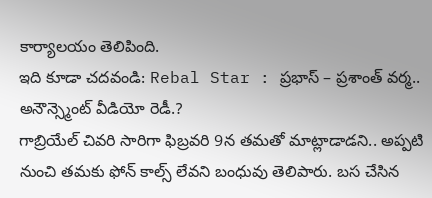కార్యాలయం తెలిపింది.
ఇది కూడా చదవండి: Rebal Star : ప్రభాస్ – ప్రశాంత్ వర్మ.. అనౌన్స్మెంట్ వీడియో రెడీ.?
గాబ్రియేల్ చివరి సారిగా ఫిబ్రవరి 9న తమతో మాట్లాడాడని.. అప్పటి నుంచి తమకు ఫోన్ కాల్స్ లేవని బంధువు తెలిపారు. బస చేసిన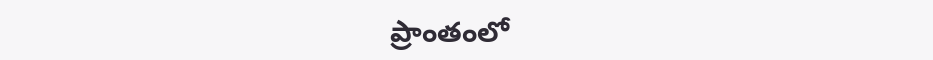ప్రాంతంలో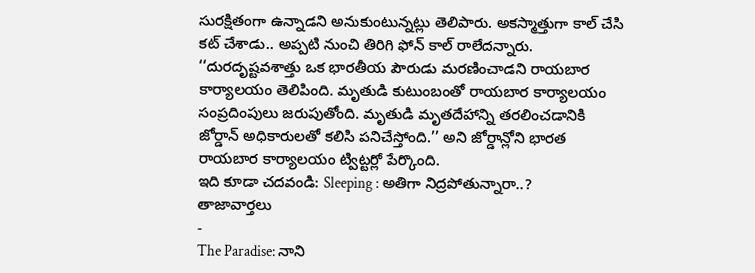సురక్షితంగా ఉన్నాడని అనుకుంటున్నట్లు తెలిపారు. అకస్మాత్తుగా కాల్ చేసి కట్ చేశాడు.. అప్పటి నుంచి తిరిగి ఫోన్ కాల్ రాలేదన్నారు.
‘‘దురదృష్టవశాత్తు ఒక భారతీయ పౌరుడు మరణించాడని రాయబార కార్యాలయం తెలిపింది. మృతుడి కుటుంబంతో రాయబార కార్యాలయం సంప్రదింపులు జరుపుతోంది. మృతుడి మృతదేహాన్ని తరలించడానికి జోర్డాన్ అధికారులతో కలిసి పనిచేస్తోంది.’’ అని జోర్డాన్లోని భారత రాయబార కార్యాలయం ట్విట్టర్లో పేర్కొంది.
ఇది కూడా చదవండి: Sleeping : అతిగా నిద్రపోతున్నారా..?
తాజావార్తలు
-
The Paradise: నాని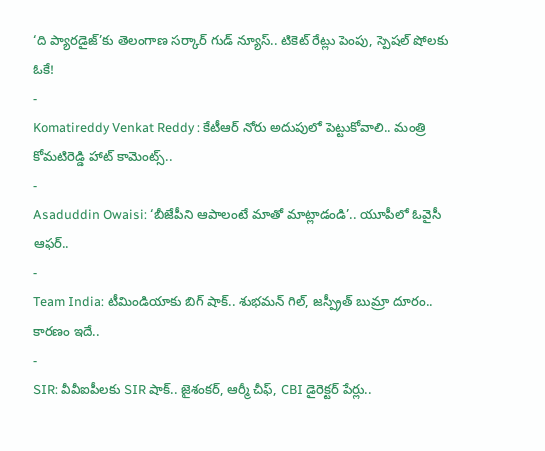‘ది ప్యారడైజ్’కు తెలంగాణ సర్కార్ గుడ్ న్యూస్.. టికెట్ రేట్లు పెంపు, స్పెషల్ షోలకు ఓకే!
-
Komatireddy Venkat Reddy : కేటీఆర్ నోరు అదుపులో పెట్టుకోవాలి.. మంత్రి కోమటిరెడ్డి హాట్ కామెంట్స్..
-
Asaduddin Owaisi: ‘బీజేపీని ఆపాలంటే మాతో మాట్లాడండి’.. యూపీలో ఓవైసీ ఆఫర్..
-
Team India: టీమిండియాకు బిగ్ షాక్.. శుభమన్ గిల్, జస్ప్రీత్ బుమ్రా దూరం.. కారణం ఇదే..
-
SIR: వీవీఐపీలకు SIR షాక్.. జైశంకర్, ఆర్మీ చీఫ్, CBI డైరెక్టర్ పేర్లు..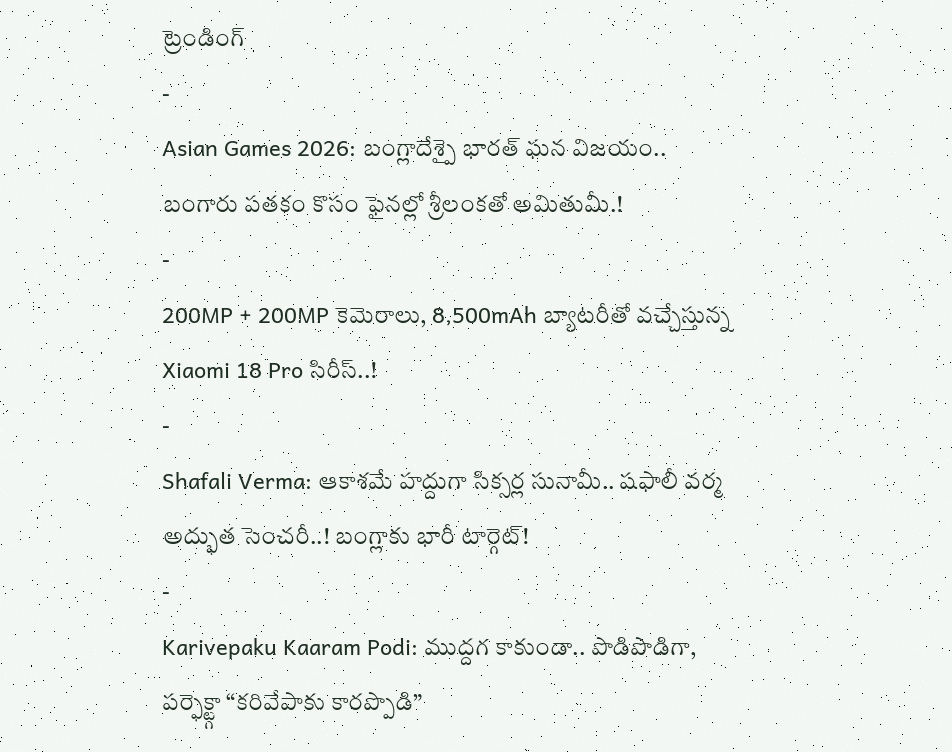ట్రెండింగ్
-
Asian Games 2026: బంగ్లాదేశ్పై భారత్ ఘన విజయం.. బంగారు పతకం కొసం ఫైనల్లో శ్రీలంకతో అమితుమీ.!
-
200MP + 200MP కెమెరాలు, 8,500mAh బ్యాటరీతో వచ్చేస్తున్న Xiaomi 18 Pro సిరీస్..!
-
Shafali Verma: ఆకాశమే హద్దుగా సిక్సర్ల సునామీ.. షఫాలీ వర్మ అద్భుత సెంచరీ..! బంగ్లాకు భారీ టార్గెట్!
-
Karivepaku Kaaram Podi: ముద్దగ కాకుండా.. పొడిపొడిగా, పర్ఫెక్ట్గా “కరివేపాకు కారప్పొడి”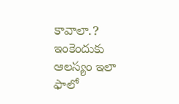కావాలా.? ఇంకెందుకు ఆలస్యం ఇలా ఫాలో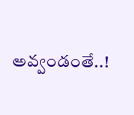అవ్వండంతే..!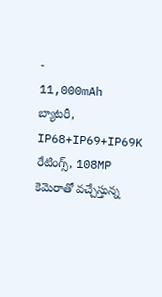-
11,000mAh బ్యాటరీ, IP68+IP69+IP69K రేటింగ్స్, 108MP కెమెరాతో వచ్చేస్తున్న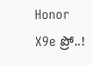Honor X9e ప్రో..!